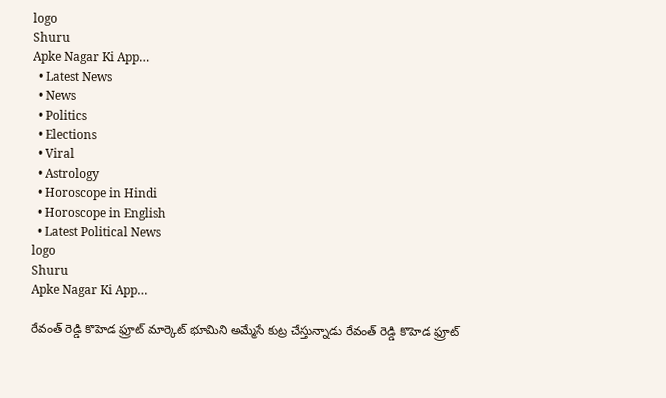logo
Shuru
Apke Nagar Ki App…
  • Latest News
  • News
  • Politics
  • Elections
  • Viral
  • Astrology
  • Horoscope in Hindi
  • Horoscope in English
  • Latest Political News
logo
Shuru
Apke Nagar Ki App…

రేవంత్ రెడ్డి కొహెడ ఫ్రూట్ మార్కెట్ భూమిని అమ్మేసే కుట్ర చేస్తున్నాడు రేవంత్ రెడ్డి కొహెడ ఫ్రూట్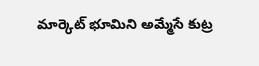మార్కెట్ భూమిని అమ్మేసే కుట్ర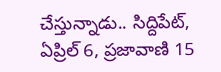చేస్తున్నాడు.. సిద్దిపేట్, ఏప్రిల్ 6, ప్రజావాణి 15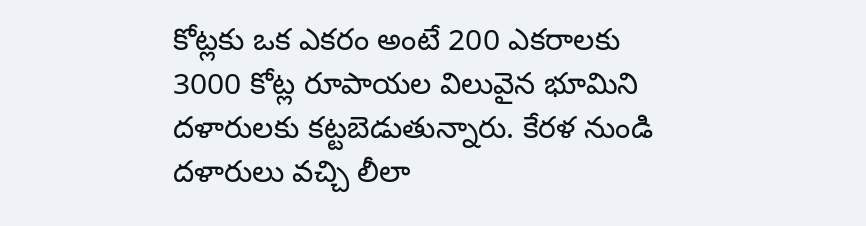కోట్లకు ఒక ఎకరం అంటే 200 ఎకరాలకు 3000 కోట్ల రూపాయల విలువైన భూమిని దళారులకు కట్టబెడుతున్నారు. కేరళ నుండి దళారులు వచ్చి లీలా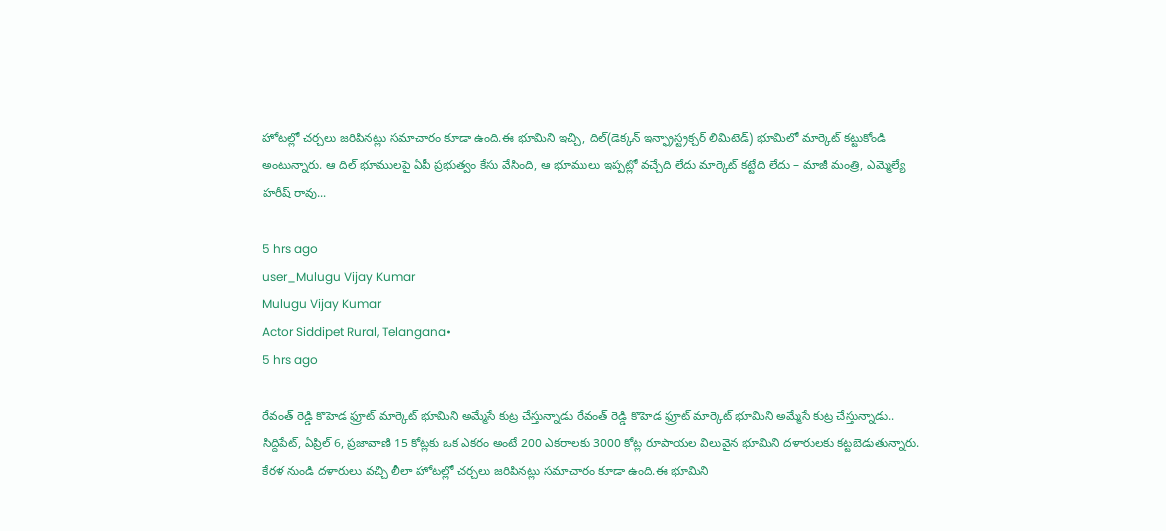హోటల్లో చర్చలు జరిపినట్లు సమాచారం కూడా ఉంది.ఈ భూమిని ఇచ్చి, దిల్(డెక్కన్ ఇన్ఫ్రాస్ట్రక్చర్ లిమిటెడ్) భూమిలో మార్కెట్ కట్టుకోండి అంటున్నారు. ఆ దిల్ భూములపై ఏపీ ప్రభుత్వం కేసు వేసింది, ఆ భూములు ఇప్పట్లో వచ్చేది లేదు మార్కెట్ కట్టేది లేదు – మాజీ మంత్రి, ఎమ్మెల్యే హరీష్ రావు...

5 hrs ago
user_Mulugu Vijay Kumar
Mulugu Vijay Kumar
Actor Siddipet Rural, Telangana•
5 hrs ago

రేవంత్ రెడ్డి కొహెడ ఫ్రూట్ మార్కెట్ భూమిని అమ్మేసే కుట్ర చేస్తున్నాడు రేవంత్ రెడ్డి కొహెడ ఫ్రూట్ మార్కెట్ భూమిని అమ్మేసే కుట్ర చేస్తున్నాడు.. సిద్దిపేట్, ఏప్రిల్ 6, ప్రజావాణి 15 కోట్లకు ఒక ఎకరం అంటే 200 ఎకరాలకు 3000 కోట్ల రూపాయల విలువైన భూమిని దళారులకు కట్టబెడుతున్నారు. కేరళ నుండి దళారులు వచ్చి లీలా హోటల్లో చర్చలు జరిపినట్లు సమాచారం కూడా ఉంది.ఈ భూమిని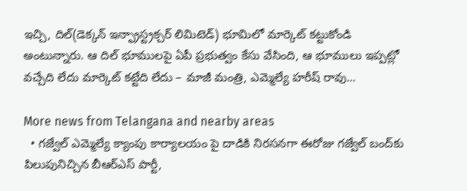ఇచ్చి, దిల్(డెక్కన్ ఇన్ఫ్రాస్ట్రక్చర్ లిమిటెడ్) భూమిలో మార్కెట్ కట్టుకోండి అంటున్నారు. ఆ దిల్ భూములపై ఏపీ ప్రభుత్వం కేసు వేసింది, ఆ భూములు ఇప్పట్లో వచ్చేది లేదు మార్కెట్ కట్టేది లేదు – మాజీ మంత్రి, ఎమ్మెల్యే హరీష్ రావు...

More news from Telangana and nearby areas
  • గజ్వేల్ ఎమ్మెల్యే క్యాంపు కార్యాలయం పై దాడికి నిరసనగా ఈరోజు గజ్వేల్ బంద్‌కు పిలుపునిచ్చిన బీఆర్ఎస్ పార్టీ,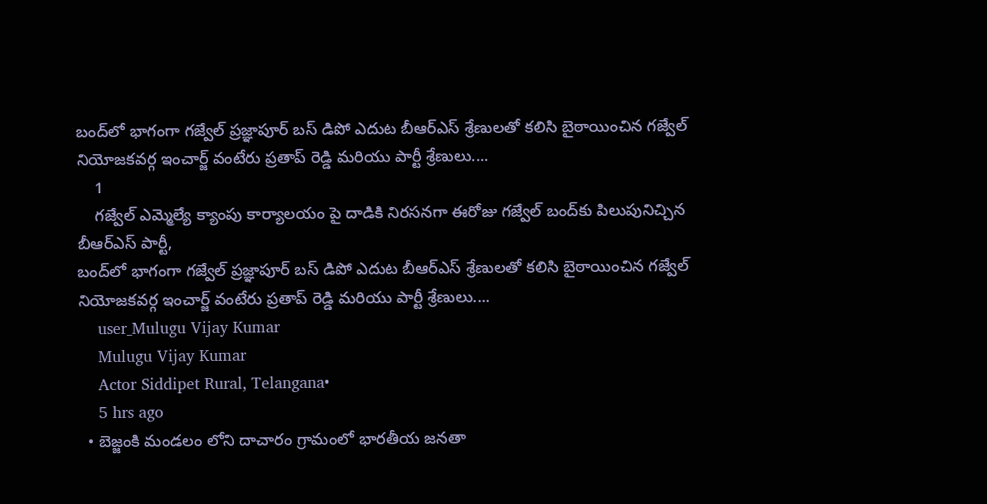బంద్‌లో భాగంగా గజ్వేల్ ప్రజ్ఞాపూర్ బస్ డిపో ఎదుట బీఆర్ఎస్ శ్రేణులతో కలిసి బైఠాయించిన గజ్వేల్ నియోజకవర్గ ఇంచార్జ్ వంటేరు ప్రతాప్ రెడ్డి మరియు పార్టీ శ్రేణులు....
    1
    గజ్వేల్ ఎమ్మెల్యే క్యాంపు కార్యాలయం పై దాడికి నిరసనగా ఈరోజు గజ్వేల్ బంద్‌కు పిలుపునిచ్చిన బీఆర్ఎస్ పార్టీ,
బంద్‌లో భాగంగా గజ్వేల్ ప్రజ్ఞాపూర్ బస్ డిపో ఎదుట బీఆర్ఎస్ శ్రేణులతో కలిసి బైఠాయించిన గజ్వేల్ నియోజకవర్గ ఇంచార్జ్ వంటేరు ప్రతాప్ రెడ్డి మరియు పార్టీ శ్రేణులు....
    user_Mulugu Vijay Kumar
    Mulugu Vijay Kumar
    Actor Siddipet Rural, Telangana•
    5 hrs ago
  • బెజ్జంకి మండలం లోని దాచారం గ్రామంలో భారతీయ జనతా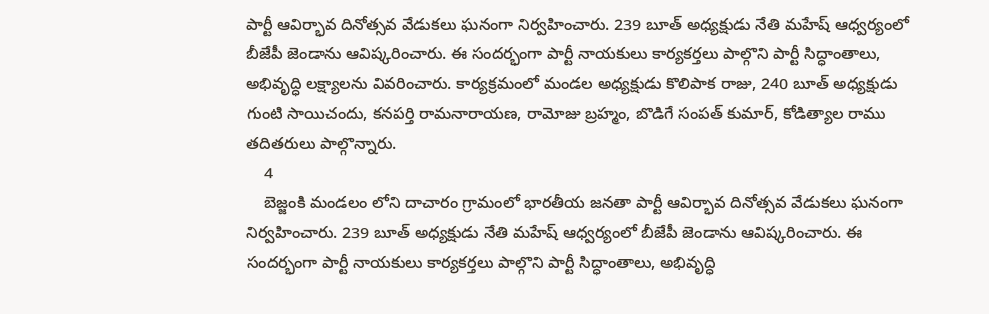పార్టీ ఆవిర్భావ దినోత్సవ వేడుకలు ఘనంగా నిర్వహించారు. 239 బూత్ అధ్యక్షుడు నేతి మహేష్ ఆధ్వర్యంలో బీజేపీ జెండాను ఆవిష్కరించారు. ఈ సందర్భంగా పార్టీ నాయకులు కార్యకర్తలు పాల్గొని పార్టీ సిద్ధాంతాలు, అభివృద్ధి లక్ష్యాలను వివరించారు. కార్యక్రమంలో మండల అధ్యక్షుడు కొలిపాక రాజు, 240 బూత్ అధ్యక్షుడు గుంటి సాయిచందు, కనపర్తి రామనారాయణ, రామోజు బ్రహ్మం, బొడిగే సంపత్ కుమార్, కోడిత్యాల రాము తదితరులు పాల్గొన్నారు.
    4
    బెజ్జంకి మండలం లోని దాచారం గ్రామంలో భారతీయ జనతా పార్టీ ఆవిర్భావ దినోత్సవ వేడుకలు ఘనంగా నిర్వహించారు. 239 బూత్ అధ్యక్షుడు నేతి మహేష్ ఆధ్వర్యంలో బీజేపీ జెండాను ఆవిష్కరించారు. ఈ సందర్భంగా పార్టీ నాయకులు కార్యకర్తలు పాల్గొని పార్టీ సిద్ధాంతాలు, అభివృద్ధి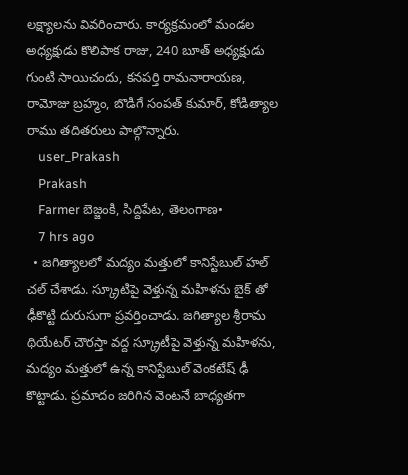లక్ష్యాలను వివరించారు. కార్యక్రమంలో మండల అధ్యక్షుడు కొలిపాక రాజు, 240 బూత్ అధ్యక్షుడు గుంటి సాయిచందు, కనపర్తి రామనారాయణ, రామోజు బ్రహ్మం, బొడిగే సంపత్ కుమార్, కోడిత్యాల రాము తదితరులు పాల్గొన్నారు.
    user_Prakash
    Prakash
    Farmer బెజ్జంకి, సిద్దిపేట, తెలంగాణ•
    7 hrs ago
  • జగిత్యాలలో మద్యం మత్తులో కానిస్టేబుల్ హల్ చల్ చేశాడు. స్క్రూటిపై వెళ్తున్న మహిళను బైక్ తో ఢీకొట్టి దురుసుగా ప్రవర్తించాడు. జగిత్యాల శ్రీరామ థియేటర్ చౌరస్తా వద్ద స్క్రూటీపై వెళ్తున్న మహిళను, మద్యం మత్తులో ఉన్న కానిస్టేబుల్ వెంకటేష్ ఢీ కొట్టాడు. ప్రమాదం జరిగిన వెంటనే బాధ్యతగా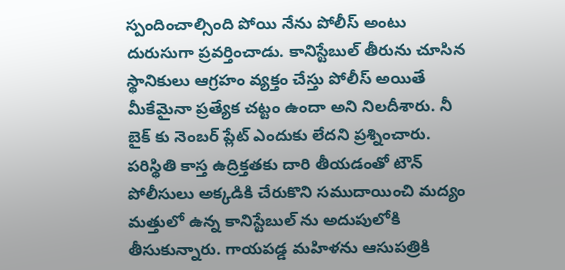స్పందించాల్సింది పోయి నేను పోలీస్ అంటు దురుసుగా ప్రవర్తించాడు. కానిస్టేబుల్ తీరును చూసిన స్థానికులు ఆగ్రహం వ్యక్తం చేస్తు పోలీస్ అయితే మీకేమైనా ప్రత్యేక చట్టం ఉందా అని నిలదీశారు. నీ బైక్ కు నెంబర్ ప్లేట్ ఎందుకు లేదని ప్రశ్నించారు. పరిస్థితి కాస్త ఉద్రిక్తతకు దారి తీయడంతో టౌన్ పోలీసులు అక్కడికి చేరుకొని సముదాయించి మద్యం మత్తులో ఉన్న కానిస్టేబుల్ ను అదుపులోకి తీసుకున్నారు. గాయపడ్డ మహిళను ఆసుపత్రికి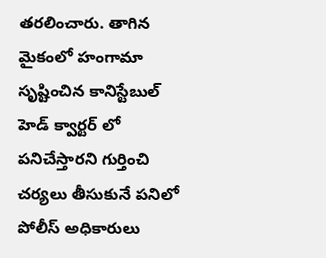తరలించారు. తాగిన మైకంలో హంగామా సృష్టించిన కానిస్టేబుల్ హెడ్ క్వార్టర్ లో పనిచేస్తారని గుర్తించి చర్యలు తీసుకునే పనిలో పోలీస్ అధికారులు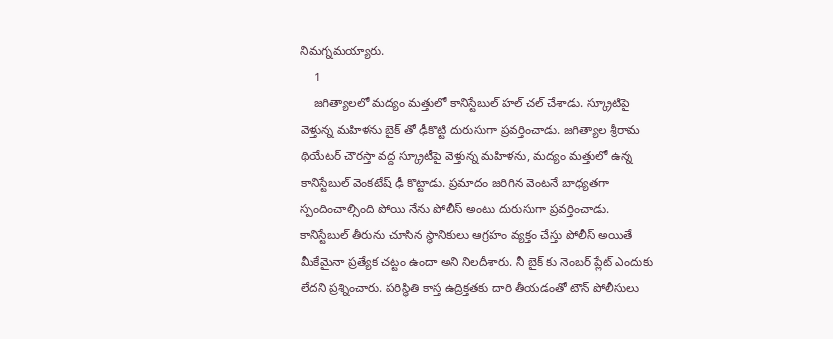నిమగ్నమయ్యారు.
    1
    జగిత్యాలలో మద్యం మత్తులో కానిస్టేబుల్ హల్ చల్ చేశాడు. స్క్రూటిపై వెళ్తున్న మహిళను బైక్ తో ఢీకొట్టి దురుసుగా ప్రవర్తించాడు. జగిత్యాల శ్రీరామ థియేటర్ చౌరస్తా వద్ద స్క్రూటీపై వెళ్తున్న మహిళను, మద్యం మత్తులో ఉన్న కానిస్టేబుల్ వెంకటేష్ ఢీ కొట్టాడు. ప్రమాదం జరిగిన వెంటనే బాధ్యతగా స్పందించాల్సింది పోయి నేను పోలీస్ అంటు దురుసుగా ప్రవర్తించాడు. కానిస్టేబుల్ తీరును చూసిన స్థానికులు ఆగ్రహం వ్యక్తం చేస్తు పోలీస్ అయితే మీకేమైనా ప్రత్యేక చట్టం ఉందా అని నిలదీశారు. నీ బైక్ కు నెంబర్ ప్లేట్ ఎందుకు లేదని ప్రశ్నించారు. పరిస్థితి కాస్త ఉద్రిక్తతకు దారి తీయడంతో టౌన్ పోలీసులు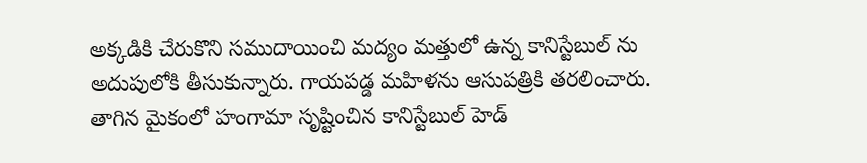అక్కడికి చేరుకొని సముదాయించి మద్యం మత్తులో ఉన్న కానిస్టేబుల్ ను అదుపులోకి తీసుకున్నారు. గాయపడ్డ మహిళను ఆసుపత్రికి తరలించారు. తాగిన మైకంలో హంగామా సృష్టించిన కానిస్టేబుల్ హెడ్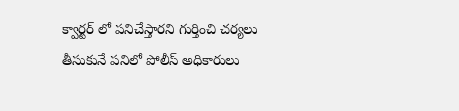క్వార్టర్ లో పనిచేస్తారని గుర్తించి చర్యలు తీసుకునే పనిలో పోలీస్ అధికారులు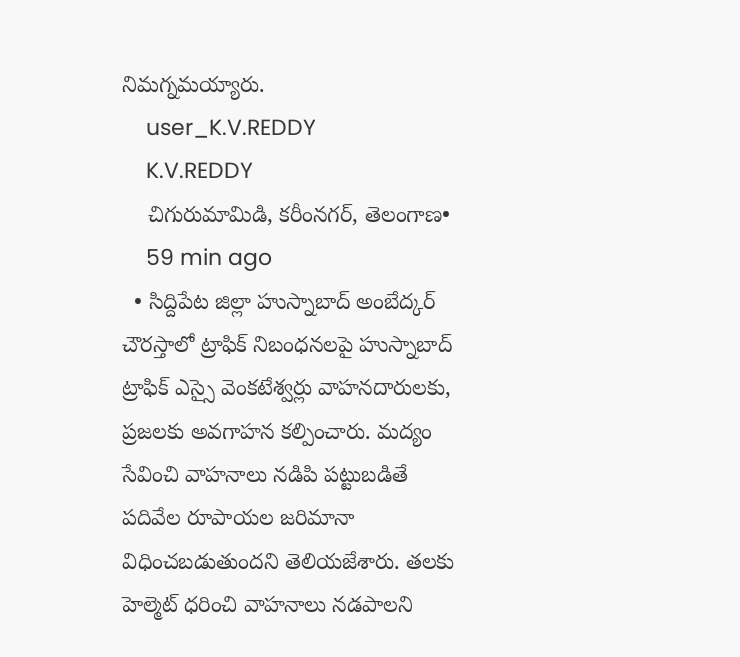నిమగ్నమయ్యారు.
    user_K.V.REDDY
    K.V.REDDY
    చిగురుమామిడి, కరీంనగర్, తెలంగాణ•
    59 min ago
  • సిద్దిపేట జిల్లా హుస్నాబాద్ అంబేద్కర్ చౌరస్తాలో ట్రాఫిక్ నిబంధనలపై హుస్నాబాద్ ట్రాఫిక్ ఎస్సై వెంకటేశ్వర్లు వాహనదారులకు, ప్రజలకు అవగాహన కల్పించారు. మద్యం సేవించి వాహనాలు నడిపి పట్టుబడితే పదివేల రూపాయల జరిమానా విధించబడుతుందని తెలియజేశారు. తలకు హెల్మెట్ ధరించి వాహనాలు నడపాలని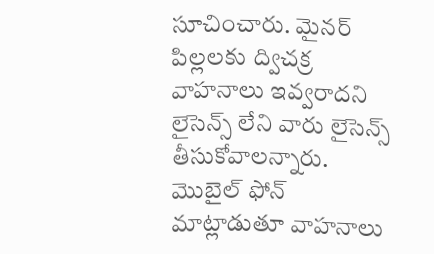సూచించారు. మైనర్ పిల్లలకు ద్విచక్ర వాహనాలు ఇవ్వరాదని లైసెన్స్ లేని వారు లైసెన్స్ తీసుకోవాలన్నారు. మొబైల్ ఫోన్ మాట్లాడుతూ వాహనాలు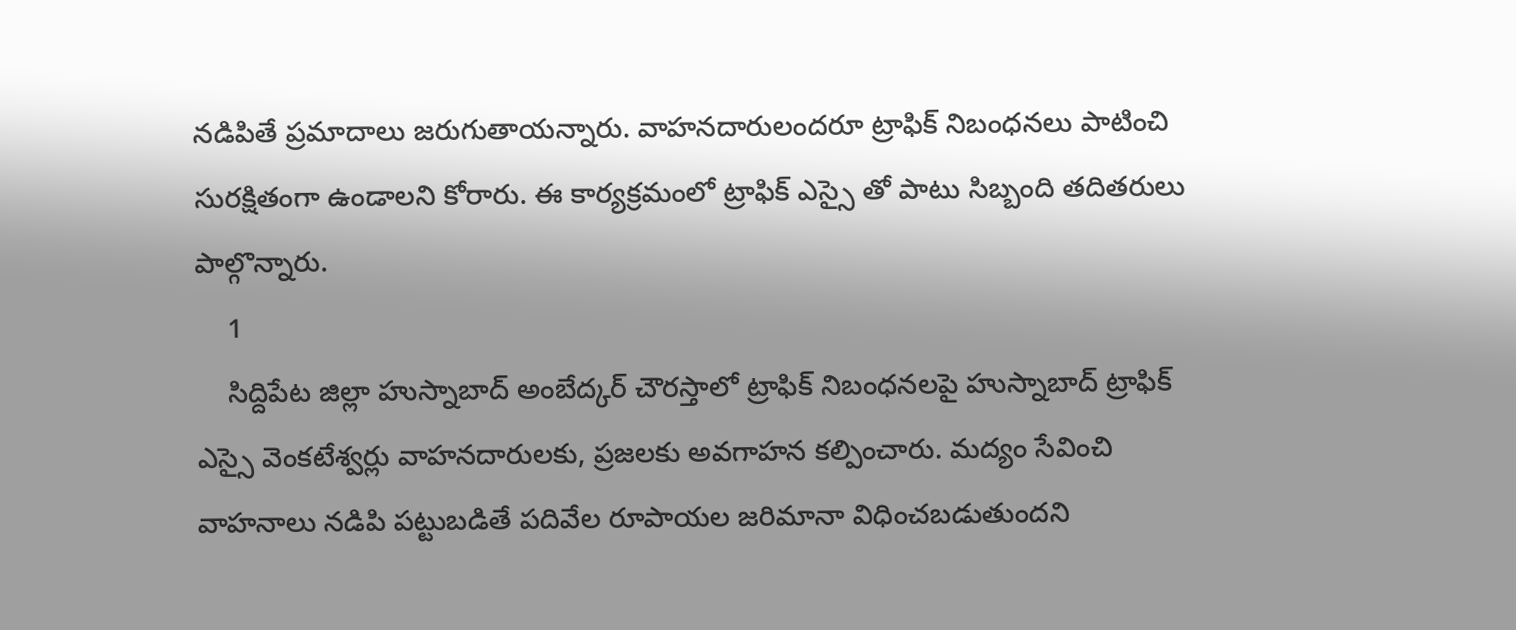నడిపితే ప్రమాదాలు జరుగుతాయన్నారు. వాహనదారులందరూ ట్రాఫిక్ నిబంధనలు పాటించి సురక్షితంగా ఉండాలని కోరారు. ఈ కార్యక్రమంలో ట్రాఫిక్ ఎస్సై తో పాటు సిబ్బంది తదితరులు పాల్గొన్నారు.
    1
    సిద్దిపేట జిల్లా హుస్నాబాద్ అంబేద్కర్ చౌరస్తాలో ట్రాఫిక్ నిబంధనలపై హుస్నాబాద్ ట్రాఫిక్ ఎస్సై వెంకటేశ్వర్లు వాహనదారులకు, ప్రజలకు అవగాహన కల్పించారు. మద్యం సేవించి వాహనాలు నడిపి పట్టుబడితే పదివేల రూపాయల జరిమానా విధించబడుతుందని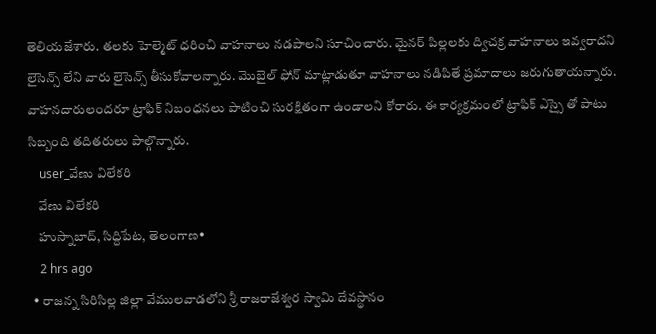తెలియజేశారు. తలకు హెల్మెట్ ధరించి వాహనాలు నడపాలని సూచించారు. మైనర్ పిల్లలకు ద్విచక్ర వాహనాలు ఇవ్వరాదని లైసెన్స్ లేని వారు లైసెన్స్ తీసుకోవాలన్నారు. మొబైల్ ఫోన్ మాట్లాడుతూ వాహనాలు నడిపితే ప్రమాదాలు జరుగుతాయన్నారు. వాహనదారులందరూ ట్రాఫిక్ నిబంధనలు పాటించి సురక్షితంగా ఉండాలని కోరారు. ఈ కార్యక్రమంలో ట్రాఫిక్ ఎస్సై తో పాటు సిబ్బంది తదితరులు పాల్గొన్నారు.
    user_వేణు విలేకరి
    వేణు విలేకరి
    హుస్నాబాద్, సిద్దిపేట, తెలంగాణ•
    2 hrs ago
  • రాజన్న సిరిసిల్ల జిల్లా వేములవాడలోని శ్రీ రాజరాజేశ్వర స్వామి దేవస్థానం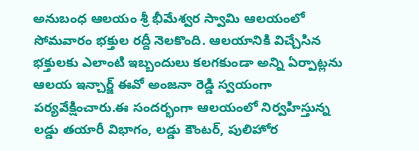అనుబంధ ఆలయం శ్రీ భీమేశ్వర స్వామి ఆలయంలో సోమవారం భక్తుల రద్దీ నెలకొంది. ఆలయానికి విచ్చేసిన భక్తులకు ఎలాంటి ఇబ్బందులు కలగకుండా అన్ని ఏర్పాట్లను ఆలయ ఇన్చార్జ్ ఈవో అంజనా రెడ్డి స్వయంగా పర్యవేక్షించారు.ఈ సందర్భంగా ఆలయంలో నిర్వహిస్తున్న లడ్డు తయారీ విభాగం, లడ్డు కౌంటర్, పులిహోర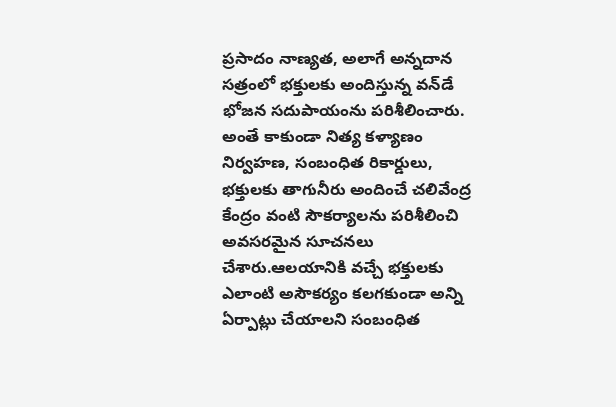ప్రసాదం నాణ్యత, అలాగే అన్నదాన సత్రంలో భక్తులకు అందిస్తున్న వన్‌డే భోజన సదుపాయంను పరిశీలించారు. అంతే కాకుండా నిత్య కళ్యాణం నిర్వహణ, సంబంధిత రికార్డులు, భక్తులకు తాగునీరు అందించే చలివేంద్ర కేంద్రం వంటి సౌకర్యాలను పరిశీలించి అవసరమైన సూచనలు చేశారు.ఆలయానికి వచ్చే భక్తులకు ఎలాంటి అసౌకర్యం కలగకుండా అన్ని ఏర్పాట్లు చేయాలని సంబంధిత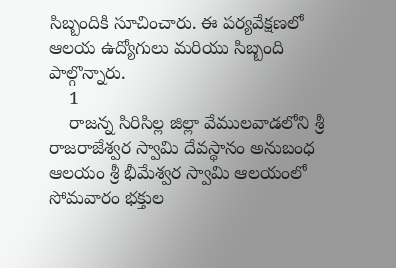సిబ్బందికి సూచించారు. ఈ పర్యవేక్షణలో ఆలయ ఉద్యోగులు మరియు సిబ్బంది పాల్గొన్నారు.
    1
    రాజన్న సిరిసిల్ల జిల్లా వేములవాడలోని శ్రీ రాజరాజేశ్వర స్వామి దేవస్థానం అనుబంధ ఆలయం శ్రీ భీమేశ్వర స్వామి ఆలయంలో సోమవారం భక్తుల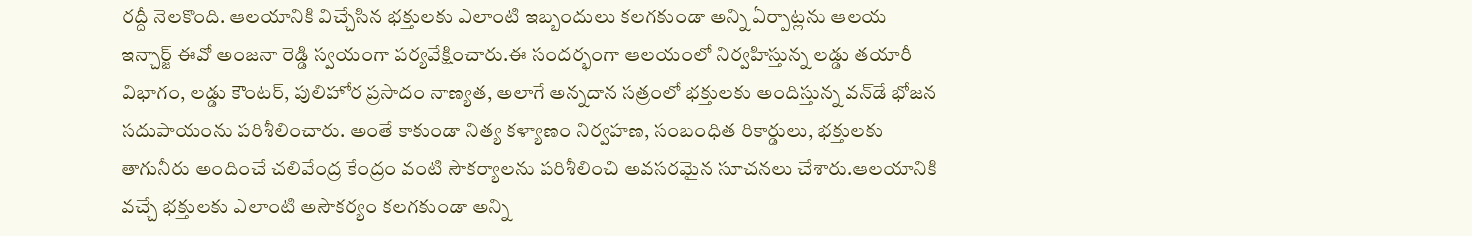రద్దీ నెలకొంది. ఆలయానికి విచ్చేసిన భక్తులకు ఎలాంటి ఇబ్బందులు కలగకుండా అన్ని ఏర్పాట్లను ఆలయ ఇన్చార్జ్ ఈవో అంజనా రెడ్డి స్వయంగా పర్యవేక్షించారు.ఈ సందర్భంగా ఆలయంలో నిర్వహిస్తున్న లడ్డు తయారీ విభాగం, లడ్డు కౌంటర్, పులిహోర ప్రసాదం నాణ్యత, అలాగే అన్నదాన సత్రంలో భక్తులకు అందిస్తున్న వన్‌డే భోజన సదుపాయంను పరిశీలించారు. అంతే కాకుండా నిత్య కళ్యాణం నిర్వహణ, సంబంధిత రికార్డులు, భక్తులకు తాగునీరు అందించే చలివేంద్ర కేంద్రం వంటి సౌకర్యాలను పరిశీలించి అవసరమైన సూచనలు చేశారు.ఆలయానికి వచ్చే భక్తులకు ఎలాంటి అసౌకర్యం కలగకుండా అన్ని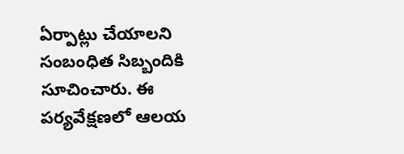ఏర్పాట్లు చేయాలని సంబంధిత సిబ్బందికి సూచించారు. ఈ పర్యవేక్షణలో ఆలయ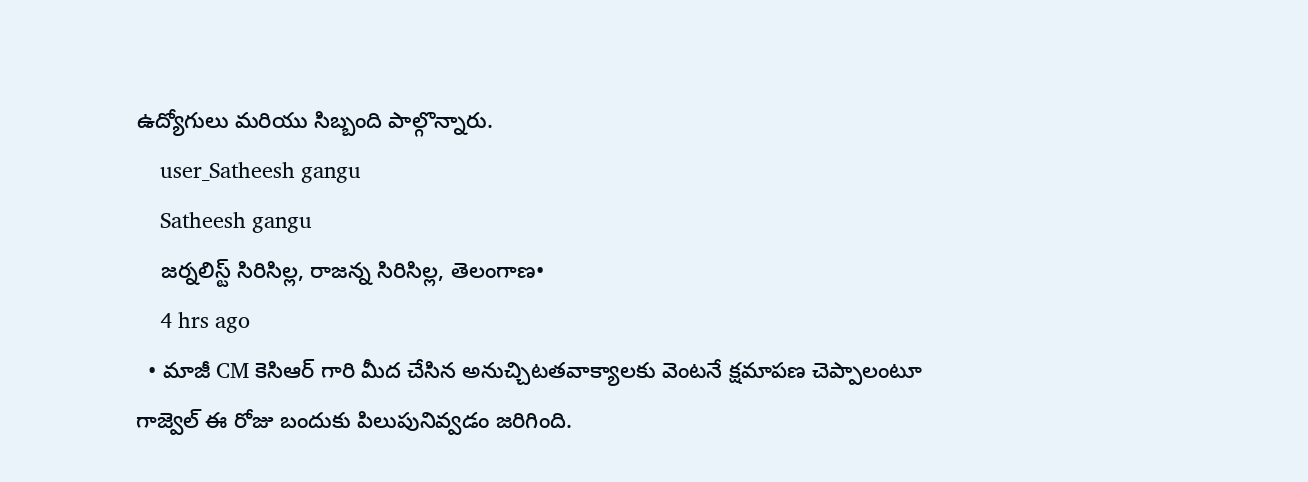ఉద్యోగులు మరియు సిబ్బంది పాల్గొన్నారు.
    user_Satheesh gangu
    Satheesh gangu
    జర్నలిస్ట్ సిరిసిల్ల, రాజన్న సిరిసిల్ల, తెలంగాణ•
    4 hrs ago
  • మాజీ CM కెసిఆర్ గారి మీద చేసిన అనుచ్చిటతవాక్యాలకు వెంటనే క్షమాపణ చెప్పాలంటూ గాజ్వెల్ ఈ రోజు బందుకు పిలుపునివ్వడం జరిగింది.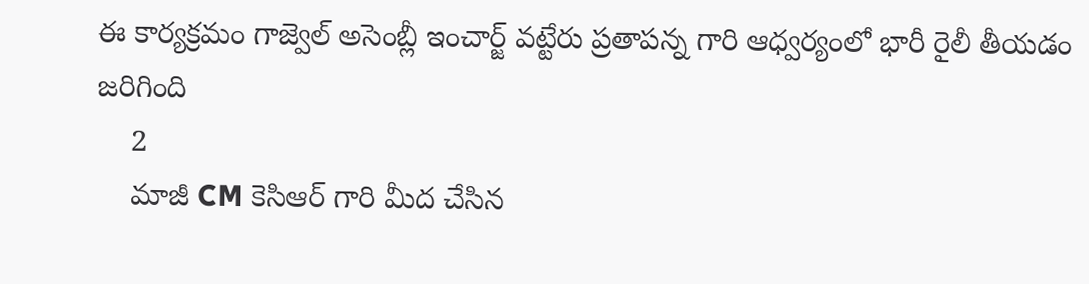ఈ కార్యక్రమం గాజ్వెల్ అసెంబ్లీ ఇంచార్జ్ వట్టేరు ప్రతాపన్న గారి ఆధ్వర్యంలో భారీ రైలీ తీయడం జరిగింది
    2
    మాజీ CM కెసిఆర్ గారి మీద చేసిన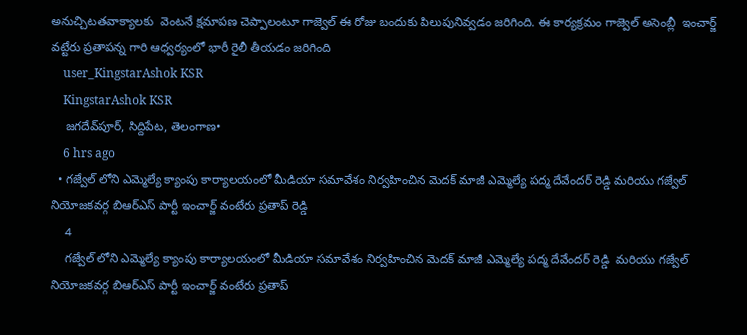అనుచ్చిటతవాక్యాలకు  వెంటనే క్షమాపణ చెప్పాలంటూ గాజ్వెల్ ఈ రోజు బందుకు పిలుపునివ్వడం జరిగింది. ఈ కార్యక్రమం గాజ్వెల్ అసెంబ్లీ  ఇంచార్జ్ వట్టేరు ప్రతాపన్న గారి ఆధ్వర్యంలో భారీ రైలీ తీయడం జరిగింది
    user_KingstarAshok KSR
    KingstarAshok KSR
    జగదేవ్‌పూర్, సిద్దిపేట, తెలంగాణ•
    6 hrs ago
  • గజ్వేల్ లోని ఎమ్మెల్యే క్యాంపు కార్యాలయంలో మీడియా సమావేశం నిర్వహించిన మెదక్ మాజీ ఎమ్మెల్యే పద్మ దేవేందర్ రెడ్డి మరియు గజ్వేల్ నియోజకవర్గ బిఆర్ఎస్ పార్టీ ఇంచార్జ్ వంటేరు ప్రతాప్ రెడ్డి
    4
    గజ్వేల్ లోని ఎమ్మెల్యే క్యాంపు కార్యాలయంలో మీడియా సమావేశం నిర్వహించిన మెదక్ మాజీ ఎమ్మెల్యే పద్మ దేవేందర్ రెడ్డి  మరియు గజ్వేల్ నియోజకవర్గ బిఆర్ఎస్ పార్టీ ఇంచార్జ్ వంటేరు ప్రతాప్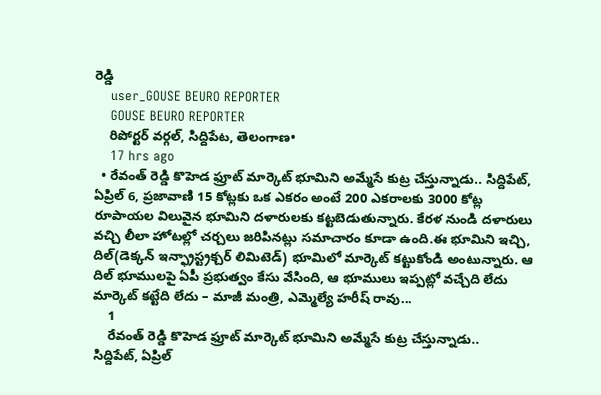రెడ్డి
    user_GOUSE BEURO REPORTER
    GOUSE BEURO REPORTER
    రిపోర్టర్ వర్గల్, సిద్దిపేట, తెలంగాణ•
    17 hrs ago
  • రేవంత్ రెడ్డి కొహెడ ఫ్రూట్ మార్కెట్ భూమిని అమ్మేసే కుట్ర చేస్తున్నాడు.. సిద్దిపేట్, ఏప్రిల్ 6, ప్రజావాణి 15 కోట్లకు ఒక ఎకరం అంటే 200 ఎకరాలకు 3000 కోట్ల రూపాయల విలువైన భూమిని దళారులకు కట్టబెడుతున్నారు. కేరళ నుండి దళారులు వచ్చి లీలా హోటల్లో చర్చలు జరిపినట్లు సమాచారం కూడా ఉంది.ఈ భూమిని ఇచ్చి, దిల్(డెక్కన్ ఇన్ఫ్రాస్ట్రక్చర్ లిమిటెడ్) భూమిలో మార్కెట్ కట్టుకోండి అంటున్నారు. ఆ దిల్ భూములపై ఏపీ ప్రభుత్వం కేసు వేసింది, ఆ భూములు ఇప్పట్లో వచ్చేది లేదు మార్కెట్ కట్టేది లేదు – మాజీ మంత్రి, ఎమ్మెల్యే హరీష్ రావు...
    1
    రేవంత్ రెడ్డి కొహెడ ఫ్రూట్ మార్కెట్ భూమిని అమ్మేసే కుట్ర చేస్తున్నాడు..
సిద్దిపేట్, ఏప్రిల్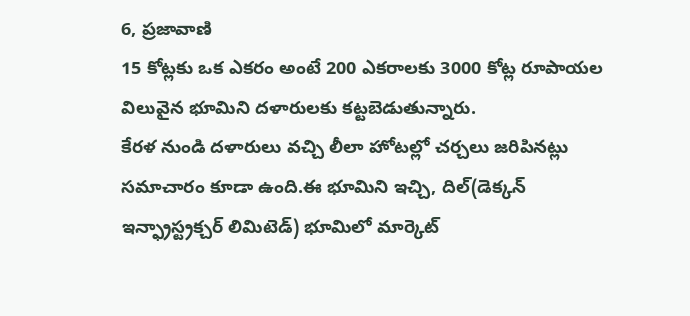6, ప్రజావాణి
15 కోట్లకు ఒక ఎకరం అంటే 200 ఎకరాలకు 3000 కోట్ల రూపాయల విలువైన భూమిని దళారులకు కట్టబెడుతున్నారు.
కేరళ నుండి దళారులు వచ్చి లీలా హోటల్లో చర్చలు జరిపినట్లు సమాచారం కూడా ఉంది.ఈ భూమిని ఇచ్చి, దిల్(డెక్కన్ ఇన్ఫ్రాస్ట్రక్చర్ లిమిటెడ్) భూమిలో మార్కెట్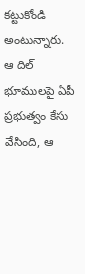కట్టుకోండి అంటున్నారు.
ఆ దిల్ భూములపై ఏపీ ప్రభుత్వం కేసు వేసింది, ఆ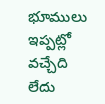భూములు ఇప్పట్లో వచ్చేది లేదు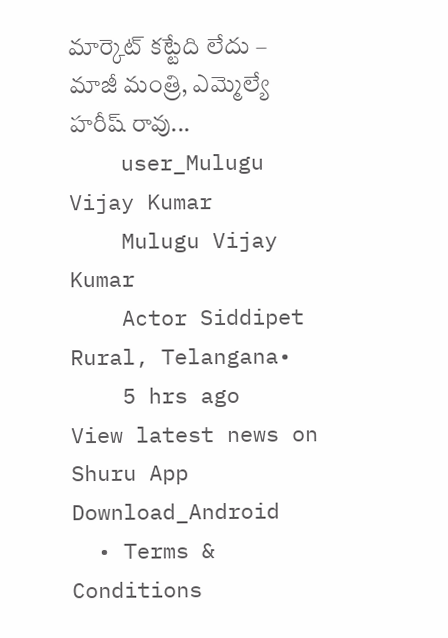మార్కెట్ కట్టేది లేదు – మాజీ మంత్రి, ఎమ్మెల్యే హరీష్ రావు...
    user_Mulugu Vijay Kumar
    Mulugu Vijay Kumar
    Actor Siddipet Rural, Telangana•
    5 hrs ago
View latest news on Shuru App
Download_Android
  • Terms & Conditions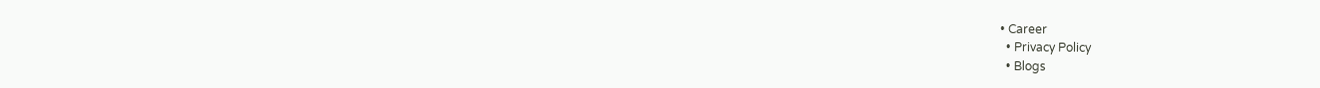• Career
  • Privacy Policy
  • Blogs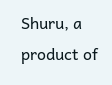Shuru, a product of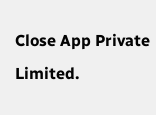Close App Private Limited.